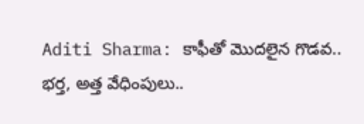Aditi Sharma: కాఫీతో మొదలైన గొడవ.. భర్త, అత్త వేధింపులు..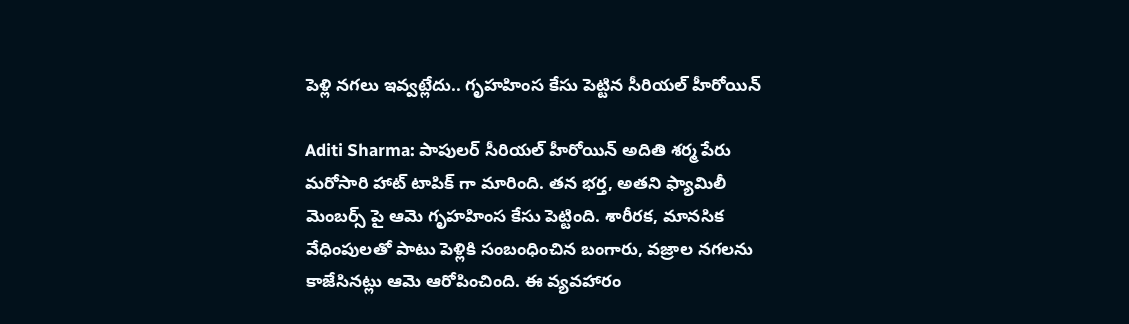పెళ్లి నగలు ఇవ్వట్లేదు.. గృహహింస కేసు పెట్టిన సీరియల్ హీరోయిన్

Aditi Sharma: పాపులర్ సీరియల్ హీరోయిన్ అదితి శర్మ పేరు మరోసారి హాట్ టాపిక్ గా మారింది. తన భర్త, అతని ఫ్యామిలీ మెంబర్స్ పై ఆమె గృహహింస కేసు పెట్టింది. శారీరక, మానసిక వేధింపులతో పాటు పెళ్లికి సంబంధించిన బంగారు, వజ్రాల నగలను కాజేసినట్లు ఆమె ఆరోపించింది. ఈ వ్యవహారం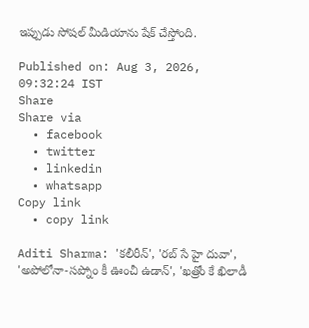ఇప్పుడు సోషల్ మీడియాను షేక్ చేస్తోంది.

Published on: Aug 3, 2026, 09:32:24 IST
Share
Share via
  • facebook
  • twitter
  • linkedin
  • whatsapp
Copy link
  • copy link

Aditi Sharma: 'కలీరీన్', 'రబ్ సే హై దువా', 'అపోలోనా-సప్నోం కీ ఊంచీ ఉడాన్', 'ఖత్రోం కే ఖిలాడీ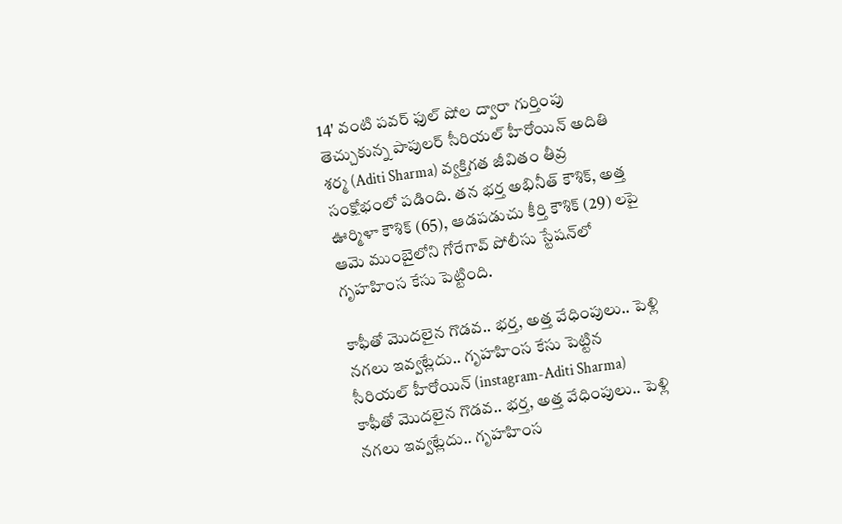14' వంటి పవర్ ఫుల్ షోల ద్వారా గుర్తింపు తెచ్చుకున్న పాపులర్ సీరియల్ హీరోయిన్ అదితి శర్మ (Aditi Sharma) వ్యక్తిగత జీవితం తీవ్ర సంక్షోభంలో పడింది. తన భర్త అభినీత్ కౌశిక్, అత్త ఊర్మిళా కౌశిక్ (65), ఆడపడుచు కీర్తి కౌశిక్ (29) లపై ఆమె ముంబైలోని గోరేగావ్ పోలీసు స్టేషన్‌లో గృహహింస కేసు పెట్టింది.

కాఫీతో మొదలైన గొడవ.. భర్త, అత్త వేధింపులు.. పెళ్లి నగలు ఇవ్వట్లేదు.. గృహహింస కేసు పెట్టిన సీరియల్ హీరోయిన్ (instagram-Aditi Sharma)
కాఫీతో మొదలైన గొడవ.. భర్త, అత్త వేధింపులు.. పెళ్లి నగలు ఇవ్వట్లేదు.. గృహహింస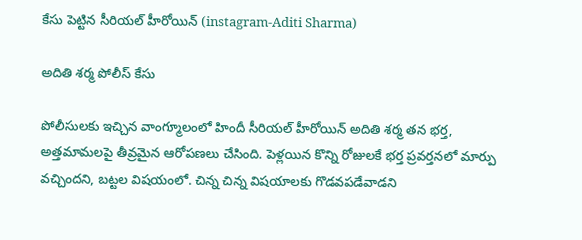కేసు పెట్టిన సీరియల్ హీరోయిన్ (instagram-Aditi Sharma)

అదితి శర్మ పోలీస్ కేసు

పోలీసులకు ఇచ్చిన వాంగ్మూలంలో హిందీ సీరియల్ హీరోయిన్ అదితి శర్మ తన భర్త, అత్తమామలపై తీవ్రమైన ఆరోపణలు చేసింది. పెళ్లయిన కొన్ని రోజులకే భర్త ప్రవర్తనలో మార్పు వచ్చిందని, బట్టల విషయంలో. చిన్న చిన్న విషయాలకు గొడవపడేవాడని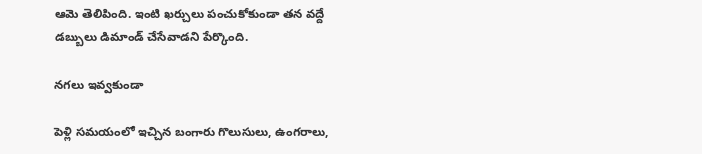ఆమె తెలిపింది. ఇంటి ఖర్చులు పంచుకోకుండా తన వద్దే డబ్బులు డిమాండ్ చేసేవాడని పేర్కొంది.

నగలు ఇవ్వకుండా

పెళ్లి సమయంలో ఇచ్చిన బంగారు గొలుసులు, ఉంగరాలు,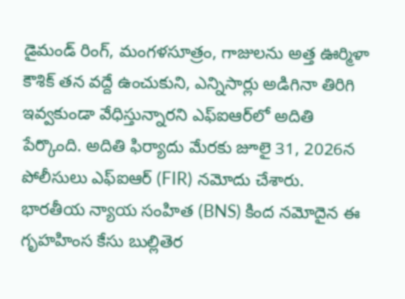డైమండ్ రింగ్, మంగళసూత్రం, గాజులను అత్త ఊర్మిళా కౌశిక్ తన వద్దే ఉంచుకుని, ఎన్నిసార్లు అడిగినా తిరిగి ఇవ్వకుండా వేధిస్తున్నారని ఎఫ్‌ఐఆర్‌లో అదితి పేర్కొంది. అదితి ఫిర్యాదు మేరకు జూలై 31, 2026న పోలీసులు ఎఫ్‌ఐఆర్ (FIR) నమోదు చేశారు. భారతీయ న్యాయ సంహిత (BNS) కింద నమోదైన ఈ గృహహింస కేసు బుల్లితెర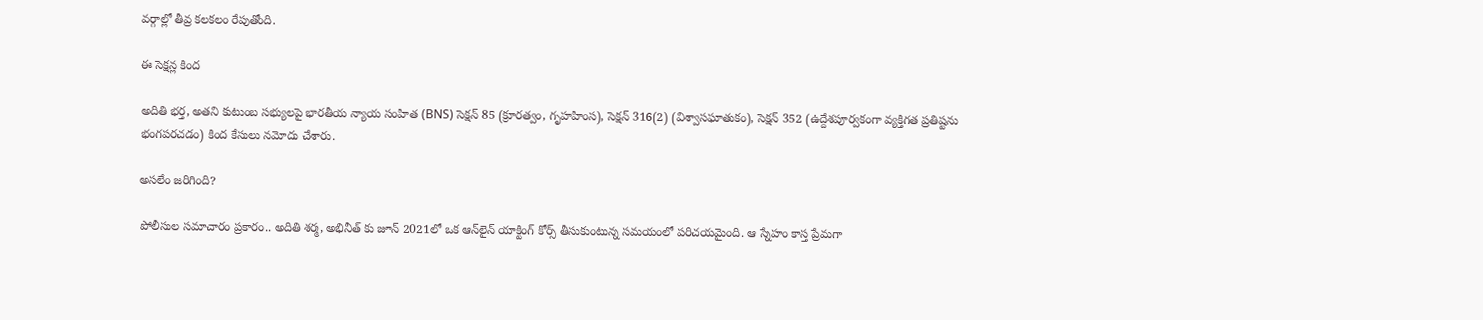వర్గాల్లో తీవ్ర కలకలం రేపుతోంది.

ఈ సెక్షన్ల కింద

అదితి భర్త, అతని కుటుంబ సభ్యులపై భారతీయ న్యాయ సంహిత (BNS) సెక్షన్ 85 (క్రూరత్వం, గృహహింస), సెక్షన్ 316(2) (విశ్వాసఘాతుకం), సెక్షన్ 352 (ఉద్దేశపూర్వకంగా వ్యక్తిగత ప్రతిష్టను భంగపరచడం) కింద కేసులు నమోదు చేశారు.

అసలేం జరిగింది?

పోలీసుల సమాచారం ప్రకారం.. అదితి శర్మ, అభినీత్ కు జూన్ 2021లో ఒక ఆన్‌లైన్ యాక్టింగ్ కోర్స్ తీసుకుంటున్న సమయంలో పరిచయమైంది. ఆ స్నేహం కాస్త ప్రేమగా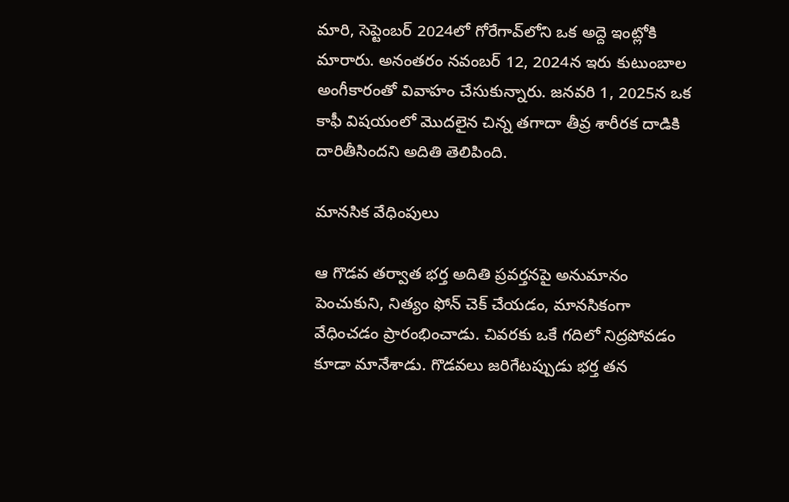మారి, సెప్టెంబర్ 2024లో గోరేగావ్‌లోని ఒక అద్దె ఇంట్లోకి మారారు. అనంతరం నవంబర్ 12, 2024న ఇరు కుటుంబాల అంగీకారంతో వివాహం చేసుకున్నారు. జనవరి 1, 2025న ఒక కాఫీ విషయంలో మొదలైన చిన్న తగాదా తీవ్ర శారీరక దాడికి దారితీసిందని అదితి తెలిపింది.

మానసిక వేధింపులు

ఆ గొడవ తర్వాత భర్త అదితి ప్రవర్తనపై అనుమానం పెంచుకుని, నిత్యం ఫోన్ చెక్ చేయడం, మానసికంగా వేధించడం ప్రారంభించాడు. చివరకు ఒకే గదిలో నిద్రపోవడం కూడా మానేశాడు. గొడవలు జరిగేటప్పుడు భర్త తన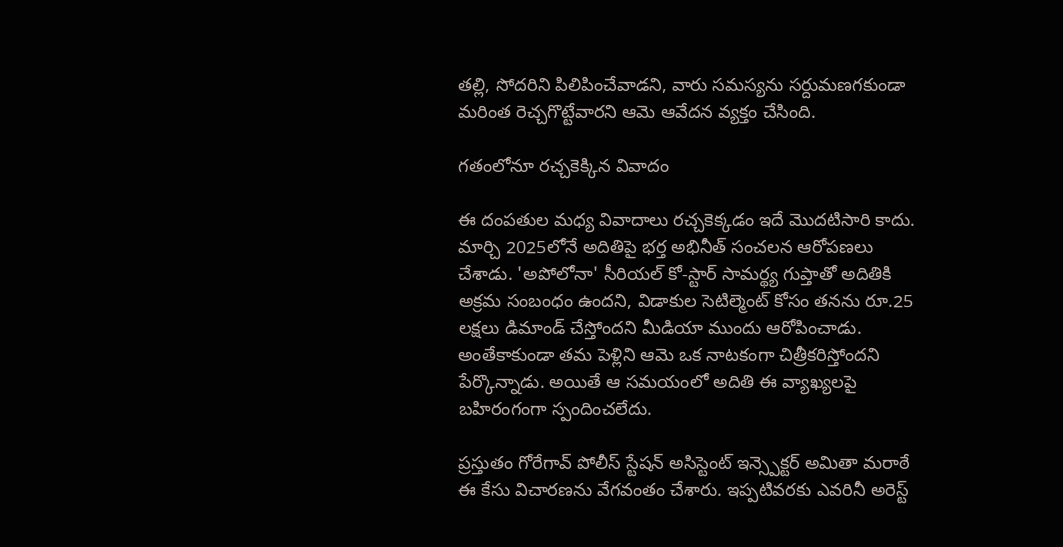తల్లి, సోదరిని పిలిపించేవాడని, వారు సమస్యను సర్దుమణగకుండా మరింత రెచ్చగొట్టేవారని ఆమె ఆవేదన వ్యక్తం చేసింది.

గతంలోనూ రచ్చకెక్కిన వివాదం

ఈ దంపతుల మధ్య వివాదాలు రచ్చకెక్కడం ఇదే మొదటిసారి కాదు. మార్చి 2025లోనే అదితిపై భర్త అభినీత్ సంచలన ఆరోపణలు చేశాడు. 'అపోలోనా' సీరియల్ కో-స్టార్ సామర్థ్య గుప్తాతో అదితికి అక్రమ సంబంధం ఉందని, విడాకుల సెటిల్మెంట్ కోసం తనను రూ.25 లక్షలు డిమాండ్ చేస్తోందని మీడియా ముందు ఆరోపించాడు. అంతేకాకుండా తమ పెళ్లిని ఆమె ఒక నాటకంగా చిత్రీకరిస్తోందని పేర్కొన్నాడు. అయితే ఆ సమయంలో అదితి ఈ వ్యాఖ్యలపై బహిరంగంగా స్పందించలేదు.

ప్రస్తుతం గోరేగావ్ పోలీస్ స్టేషన్ అసిస్టెంట్ ఇన్స్పెక్టర్ అమితా మరాఠే ఈ కేసు విచారణను వేగవంతం చేశారు. ఇప్పటివరకు ఎవరినీ అరెస్ట్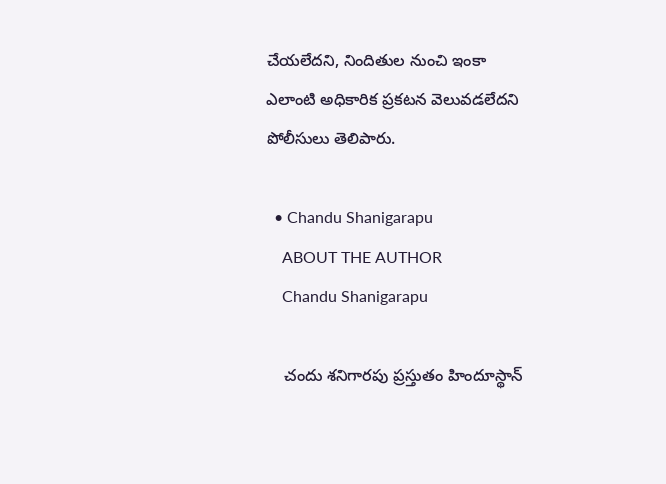చేయలేదని, నిందితుల నుంచి ఇంకా ఎలాంటి అధికారిక ప్రకటన వెలువడలేదని పోలీసులు తెలిపారు.

  • Chandu Shanigarapu
    ABOUT THE AUTHOR
    Chandu Shanigarapu

    చందు శనిగారపు ప్రస్తుతం హిందూస్థాన్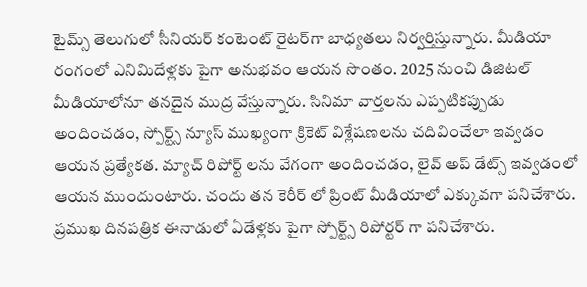టైమ్స్ తెలుగులో సీనియర్ కంటెంట్ రైట‌ర్‌గా బాధ్యతలు నిర్వర్తిస్తున్నారు. మీడియా రంగంలో ఎనిమిదేళ్లకు పైగా అనుభవం ఆయన సొంతం. 2025 నుంచి డిజిటల్ మీడియాలోనూ తనదైన ముద్ర వేస్తున్నారు. సినిమా వార్తలను ఎప్పటికప్పుడు అందించడం, స్పోర్ట్స్ న్యూస్ ముఖ్యంగా క్రికెట్ విశ్లేషణలను చదివించేలా ఇవ్వడం ఆయన ప్రత్యేకత. మ్యాచ్ రిపోర్ట్ లను వేగంగా అందించడం, లైవ్ అప్ డేట్స్ ఇవ్వడంలో ఆయన ముందుంటారు. చందు తన కెరీర్ లో ప్రింట్ మీడియాలో ఎక్కువగా పనిచేశారు. ప్రముఖ దినపత్రిక ఈనాడులో ఏడేళ్లకు పైగా స్పోర్ట్స్ రిపోర్టర్ గా పనిచేశారు.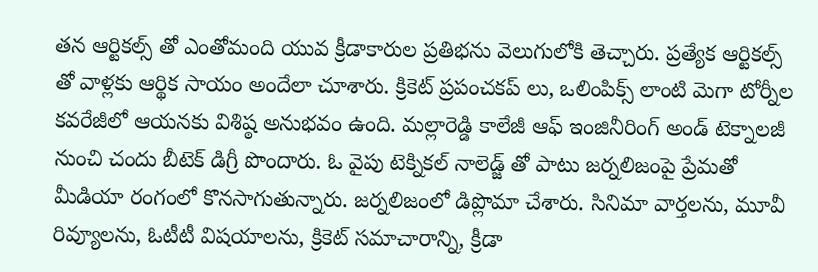తన ఆర్టికల్స్ తో ఎంతోమంది యువ క్రీడాకారుల ప్రతిభను వెలుగులోకి తెచ్చారు. ప్రత్యేక ఆర్టికల్స్ తో వాళ్లకు ఆర్థిక సాయం అందేలా చూశారు. క్రికెట్ ప్రపంచకప్ లు, ఒలింపిక్స్ లాంటి మెగా టోర్నీల కవరేజీలో ఆయనకు విశిష్ఠ అనుభవం ఉంది. మల్లారెడ్డి కాలేజీ ఆఫ్ ఇంజినీరింగ్ అండ్ టెక్నాలజీ నుంచి చందు బీటెక్ డిగ్రీ పొందారు. ఓ వైపు టెక్నికల్ నాలెడ్జ్ తో పాటు జర్నలిజంపై ప్రేమతో మీడియా రంగంలో కొనసాగుతున్నారు. జర్నలిజంలో డిప్లొమా చేశారు. సినిమా వార్తలను, మూవీ రివ్యూలను, ఓటీటీ విషయాలను, క్రికెట్ సమాచారాన్ని, క్రీడా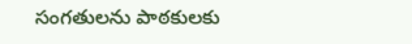సంగతులను పాఠకులకు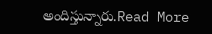అందిస్తున్నారు.Read More